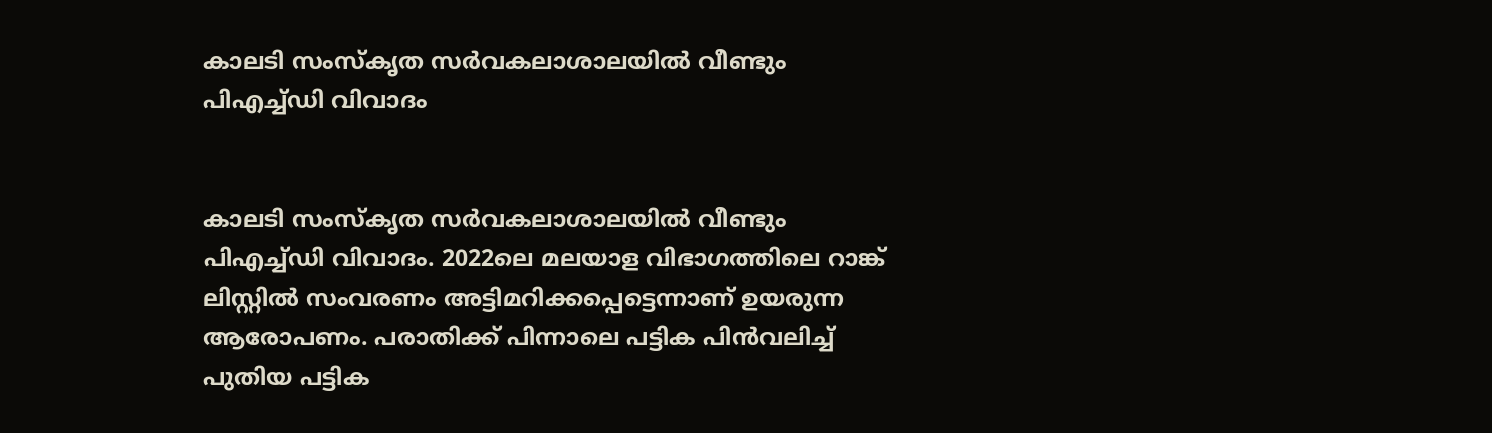കാലടി സംസ്‌കൃത സർ‍വകലാശാലയിൽ വീണ്ടും പിഎച്ച്ഡി വിവാദം


കാലടി സംസ്‌കൃത സർ‍വകലാശാലയിൽ‍ വീണ്ടും പിഎച്ച്ഡി വിവാദം. 2022ലെ മലയാള വിഭാഗത്തിലെ റാങ്ക് ലിസ്റ്റിൽ‍ സംവരണം അട്ടിമറിക്കപ്പെട്ടെന്നാണ് ഉയരുന്ന ആരോപണം. പരാതിക്ക് പിന്നാലെ പട്ടിക പിന്‍വലിച്ച് പുതിയ പട്ടിക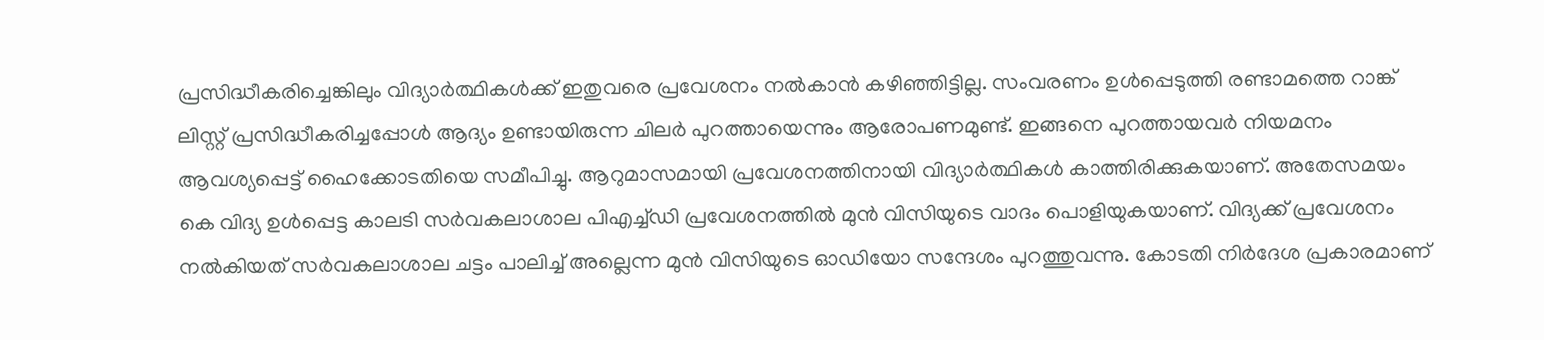പ്രസിദ്ധീകരിച്ചെങ്കിലും വിദ്യാർ‍ത്ഥികൾ‍ക്ക് ഇതുവരെ പ്രവേശനം നൽ‍കാന്‍ കഴിഞ്ഞിട്ടില്ല. സംവരണം ഉൾ‍പ്പെടുത്തി രണ്ടാമത്തെ റാങ്ക് ലിസ്റ്റ് പ്രസിദ്ധീകരിച്ചപ്പോൾ‍ ആദ്യം ഉണ്ടായിരുന്ന ചിലർ‍ പുറത്തായെന്നും ആരോപണമുണ്ട്. ഇങ്ങനെ പുറത്തായവർ‍ നിയമനം ആവശ്യപ്പെട്ട് ഹൈക്കോടതിയെ സമീപിച്ചു. ആറുമാസമായി പ്രവേശനത്തിനായി വിദ്യാർ‍ത്ഥികൾ‍ കാത്തിരിക്കുകയാണ്. അതേസമയം കെ വിദ്യ ഉൾ‍പ്പെട്ട കാലടി സർ‍വകലാശാല പിഎച്ച്ഡി പ്രവേശനത്തിൽ‍ മുന്‍ വിസിയുടെ വാദം പൊളിയുകയാണ്. വിദ്യക്ക് പ്രവേശനം നൽ‍കിയത് സർ‍വകലാശാല ചട്ടം പാലിച്ച് അല്ലെന്ന മുന്‍ വിസിയുടെ ഓഡിയോ സന്ദേശം പുറത്തുവന്നു. കോടതി നിർ‍ദേശ പ്രകാരമാണ്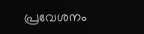പ്രവേശനം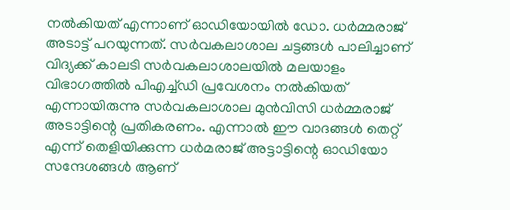നൽ‍കിയത് എന്നാണ് ഓഡിയോയിൽ‍ ഡോ. ധർ‍മ്മരാജ് അടാട്ട് പറയുന്നത്. സർ‍വകലാശാല ചട്ടങ്ങൾ‍ പാലിച്ചാണ് വിദ്യക്ക് കാലടി സർ‍വകലാശാലയിൽ‍ മലയാളം വിഭാഗത്തിൽ‍ പിഎച്ച്ഡി പ്രവേശനം നൽ‍കിയത് എന്നായിരുന്നു സർ‍വകലാശാല മുന്‍വിസി ധർ‍മ്മരാജ് അടാട്ടിന്റെ പ്രതികരണം. എന്നാൽ‍ ഈ വാദങ്ങൾ‍ തെറ്റ് എന്ന് തെളിയിക്കുന്ന ധർ‍മരാജ് അട്ടാട്ടിന്റെ ഓഡിയോ സന്ദേശങ്ങൾ‍ ആണ്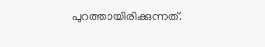പുറത്തായിരിക്കുന്നത്.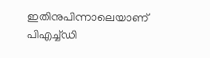ഇതിനുപിന്നാലെയാണ് പിഎച്ച്ഡി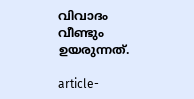വിവാദം വീണ്ടും ഉയരുന്നത്.

article-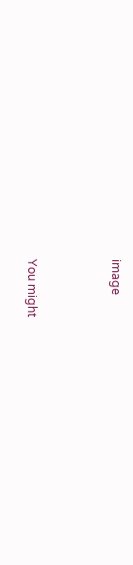image



You might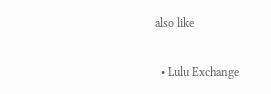also like

  • Lulu Exchange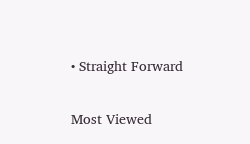• Straight Forward

Most Viewed